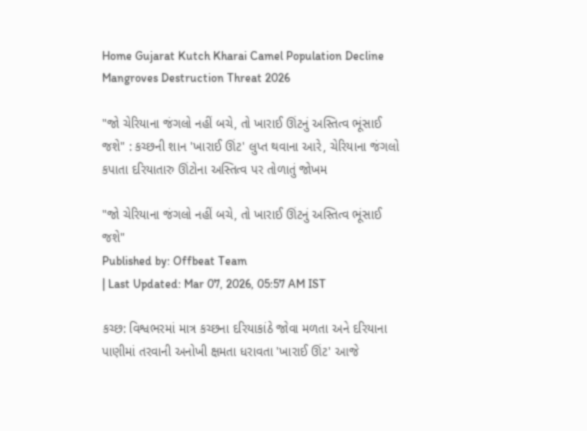Home Gujarat Kutch Kharai Camel Population Decline Mangroves Destruction Threat 2026

"જો ચેરિયાના જંગલો નહીં બચે, તો ખારાઈ ઊંટનું અસ્તિત્વ ભૂંસાઈ જશે" : કચ્છની શાન 'ખારાઈ ઊંટ' લુપ્ત થવાના આરે, ચેરિયાના જંગલો કપાતા દરિયાતારુ ઊંટોના અસ્તિત્વ પર તોળાતું જોખમ

"જો ચેરિયાના જંગલો નહીં બચે, તો ખારાઈ ઊંટનું અસ્તિત્વ ભૂંસાઈ જશે"
Published by: Offbeat Team
| Last Updated: Mar 07, 2026, 05:57 AM IST

કચ્છ: વિશ્વભરમાં માત્ર કચ્છના દરિયાકાંઠે જોવા મળતા અને દરિયાના પાણીમાં તરવાની અનોખી ક્ષમતા ધરાવતા 'ખારાઈ ઊંટ' આજે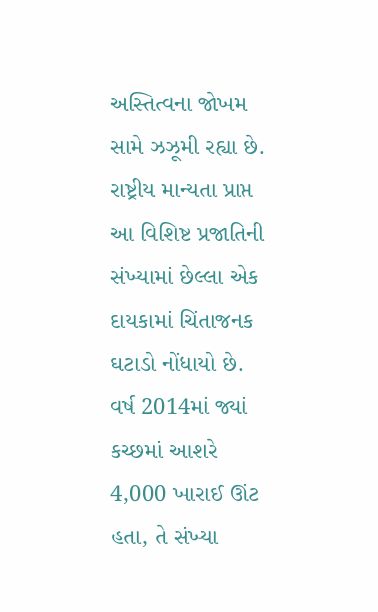અસ્તિત્વના જોખમ સામે ઝઝૂમી રહ્યા છે. રાષ્ટ્રીય માન્યતા પ્રાપ્ત આ વિશિષ્ટ પ્રજાતિની સંખ્યામાં છેલ્લા એક દાયકામાં ચિંતાજનક ઘટાડો નોંધાયો છે. વર્ષ 2014માં જ્યાં કચ્છમાં આશરે 4,000 ખારાઈ ઊંટ હતા, તે સંખ્યા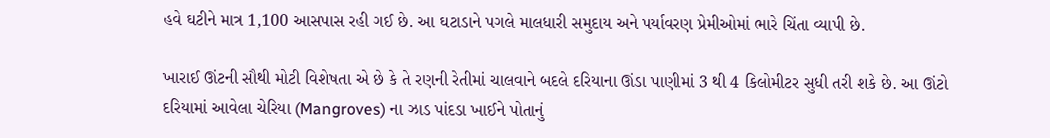હવે ઘટીને માત્ર 1,100 આસપાસ રહી ગઈ છે. આ ઘટાડાને પગલે માલધારી સમુદાય અને પર્યાવરણ પ્રેમીઓમાં ભારે ચિંતા વ્યાપી છે.

ખારાઈ ઊંટની સૌથી મોટી વિશેષતા એ છે કે તે રણની રેતીમાં ચાલવાને બદલે દરિયાના ઊંડા પાણીમાં 3 થી 4 કિલોમીટર સુધી તરી શકે છે. આ ઊંટો દરિયામાં આવેલા ચેરિયા (Mangroves) ના ઝાડ પાંદડા ખાઈને પોતાનું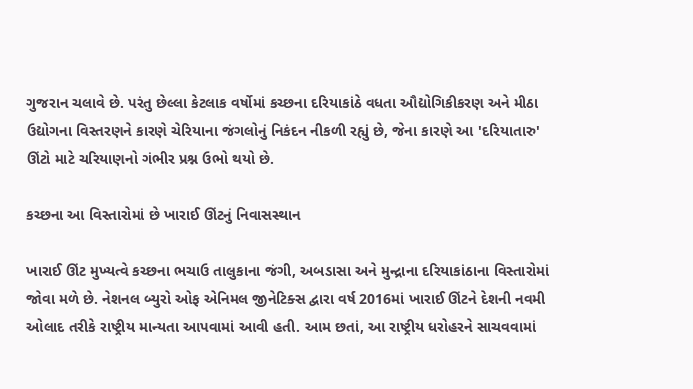ગુજરાન ચલાવે છે. પરંતુ છેલ્લા કેટલાક વર્ષોમાં કચ્છના દરિયાકાંઠે વધતા ઔદ્યોગિકીકરણ અને મીઠા ઉદ્યોગના વિસ્તરણને કારણે ચેરિયાના જંગલોનું નિકંદન નીકળી રહ્યું છે, જેના કારણે આ 'દરિયાતારુ' ઊંટો માટે ચરિયાણનો ગંભીર પ્રશ્ન ઉભો થયો છે.

કચ્છના આ વિસ્તારોમાં છે ખારાઈ ઊંટનું નિવાસસ્થાન

ખારાઈ ઊંટ મુખ્યત્વે કચ્છના ભચાઉ તાલુકાના જંગી, અબડાસા અને મુન્દ્રાના દરિયાકાંઠાના વિસ્તારોમાં જોવા મળે છે. નેશનલ બ્યુરો ઓફ એનિમલ જીનેટિક્સ દ્વારા વર્ષ 2016માં ખારાઈ ઊંટને દેશની નવમી ઓલાદ તરીકે રાષ્ટ્રીય માન્યતા આપવામાં આવી હતી. આમ છતાં, આ રાષ્ટ્રીય ધરોહરને સાચવવામાં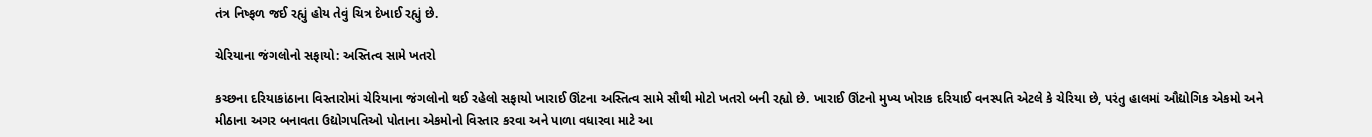તંત્ર નિષ્ફળ જઈ રહ્યું હોય તેવું ચિત્ર દેખાઈ રહ્યું છે.

ચેરિયાના જંગલોનો સફાયો: અસ્તિત્વ સામે ખતરો

કચ્છના દરિયાકાંઠાના વિસ્તારોમાં ચેરિયાના જંગલોનો થઈ રહેલો સફાયો ખારાઈ ઊંટના અસ્તિત્વ સામે સૌથી મોટો ખતરો બની રહ્યો છે. ખારાઈ ઊંટનો મુખ્ય ખોરાક દરિયાઈ વનસ્પતિ એટલે કે ચેરિયા છે, પરંતુ હાલમાં ઔદ્યોગિક એકમો અને મીઠાના અગર બનાવતા ઉદ્યોગપતિઓ પોતાના એકમોનો વિસ્તાર કરવા અને પાળા વધારવા માટે આ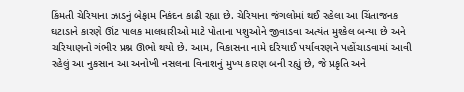કિંમતી ચેરિયાના ઝાડનું બેફામ નિકંદન કાઢી રહ્યા છે. ચેરિયાના જંગલોમાં થઈ રહેલા આ ચિંતાજનક ઘટાડાને કારણે ઊંટ પાલક માલધારીઓ માટે પોતાના પશુઓને જીવાડવા અત્યંત મુશ્કેલ બન્યા છે અને ચરિયાણનો ગંભીર પ્રશ્ન ઊભો થયો છે. આમ, વિકાસના નામે દરિયાઈ પર્યાવરણને પહોંચાડવામાં આવી રહેલું આ નુકસાન આ અનોખી નસલના વિનાશનું મુખ્ય કારણ બની રહ્યું છે, જે પ્રકૃતિ અને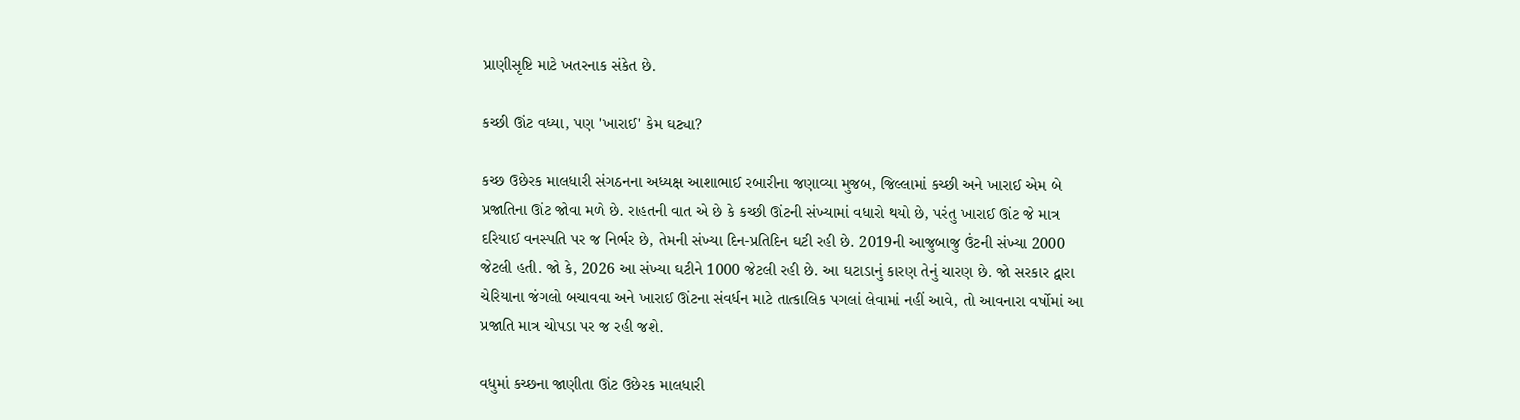પ્રાણીસૃષ્ટિ માટે ખતરનાક સંકેત છે.

કચ્છી ઊંટ વધ્યા, પણ 'ખારાઈ' કેમ ઘટ્યા?

કચ્છ ઉછેરક માલધારી સંગઠનના અધ્યક્ષ આશાભાઈ રબારીના જણાવ્યા મુજબ, જિલ્લામાં કચ્છી અને ખારાઈ એમ બે પ્રજાતિના ઊંટ જોવા મળે છે. રાહતની વાત એ છે કે કચ્છી ઊંટની સંખ્યામાં વધારો થયો છે, પરંતુ ખારાઈ ઊંટ જે માત્ર દરિયાઈ વનસ્પતિ પર જ નિર્ભર છે, તેમની સંખ્યા દિન-પ્રતિદિન ઘટી રહી છે. 2019ની આજુબાજુ ઉંટની સંખ્યા 2000 જેટલી હતી. જો કે, 2026 આ સંખ્યા ઘટીને 1000 જેટલી રહી છે. આ ઘટાડાનું કારણ તેનું ચારણ છે. જો સરકાર દ્વારા ચેરિયાના જંગલો બચાવવા અને ખારાઈ ઊંટના સંવર્ધન માટે તાત્કાલિક પગલાં લેવામાં નહીં આવે, તો આવનારા વર્ષોમાં આ પ્રજાતિ માત્ર ચોપડા પર જ રહી જશે.

વધુમાં કચ્છના જાણીતા ઊંટ ઉછેરક માલધારી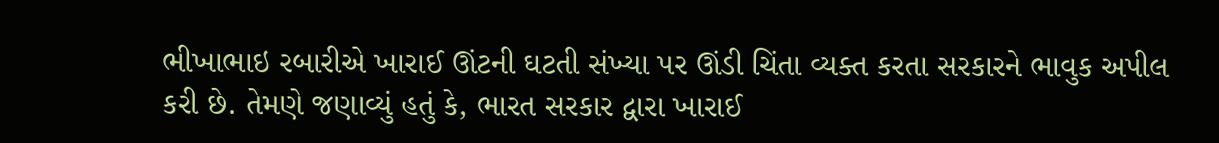ભીખાભાઇ રબારીએ ખારાઈ ઊંટની ઘટતી સંખ્યા પર ઊંડી ચિંતા વ્યક્ત કરતા સરકારને ભાવુક અપીલ કરી છે. તેમણે જણાવ્યું હતું કે, ભારત સરકાર દ્વારા ખારાઈ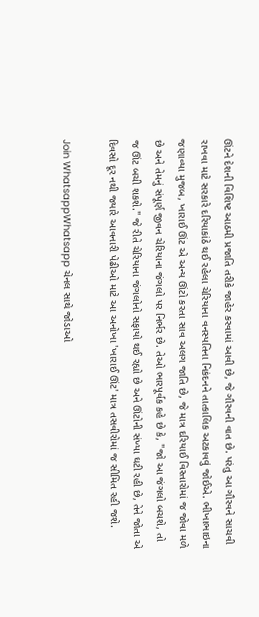ઊંટને દેશની વિશિષ્ટ આઠમી પ્રજાતિ તરીકે જાહેર કરવામાં આવી છે, જે ગૌરવની વાત છે. પરંતુ આ ગૌરવને સાચવી રાખવા માટે સરકારે દરિયાકાંઠે થઈ રહેલા ચેરિયાના વનસ્પતિના નિકંદનને તાત્કાલિક અટકાવવું જોઈએ. ભીખાભાઇના જણાવ્યા મુજબ, ખારાઈ ઊંટ એ અન્ય ઊંટો કરતા સાવ અલગ જાતિ છે, જે માત્ર દરિયાઈ વિસ્તારોમાં જ જોવા મળે છે અને તેમનું સંપૂર્ણ જીવન ચેરિયાના જંગલો પર નિર્ભર છે. તેઓ ભારપૂર્વક કહે છે કે, "જો આ જંગલો બચશે, તો જ ઊંટ બચી શકશે." જે રીતે ચેરિયાના જંગલોનો સફાયો થઈ રહ્યો છે અને ઊંટોની સંખ્યા ઘટી રહી છે, તેને જોતા એ દિવસો દૂર નથી જ્યારે આવનારી પેઢીઓ માટે આ અનોખા 'ખારાઈ ઊંટ' માત્ર તસવીરોમાં જ સીમિત રહી જશે.

Join WhatsappWhatsapp ચેનલ સાથે જોડાઓ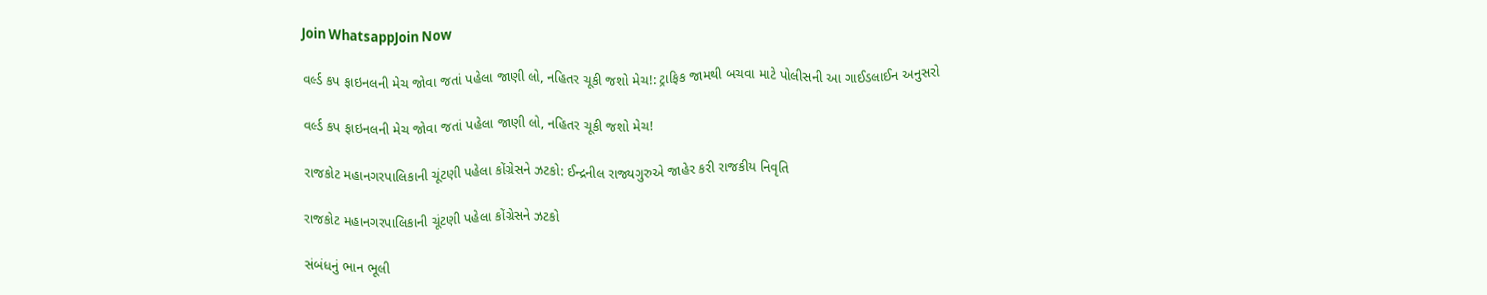Join WhatsappJoin Now

વર્લ્ડ કપ ફાઇનલની મેચ જોવા જતાં પહેલા જાણી લો, નહિતર ચૂકી જશો મેચ!: ટ્રાફિક જામથી બચવા માટે પોલીસની આ ગાઈડલાઈન અનુસરો

વર્લ્ડ કપ ફાઇનલની મેચ જોવા જતાં પહેલા જાણી લો, નહિતર ચૂકી જશો મેચ!

રાજકોટ મહાનગરપાલિકાની ચૂંટણી પહેલા કોંગ્રેસને ઝટકો: ઈન્દ્રનીલ રાજ્યગુરુએ જાહેર કરી રાજકીય નિવૃતિ

રાજકોટ મહાનગરપાલિકાની ચૂંટણી પહેલા કોંગ્રેસને ઝટકો

સંબંધનું ભાન ભૂલી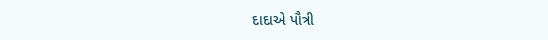દાદાએ પૌત્રી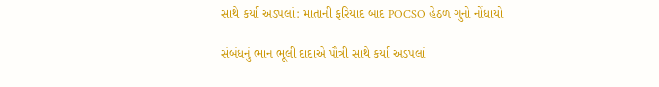સાથે કર્યા અડપલાં: માતાની ફરિયાદ બાદ POCSO હેઠળ ગુનો નોંધાયો

સંબંધનું ભાન ભૂલી દાદાએ પૌત્રી સાથે કર્યા અડપલાં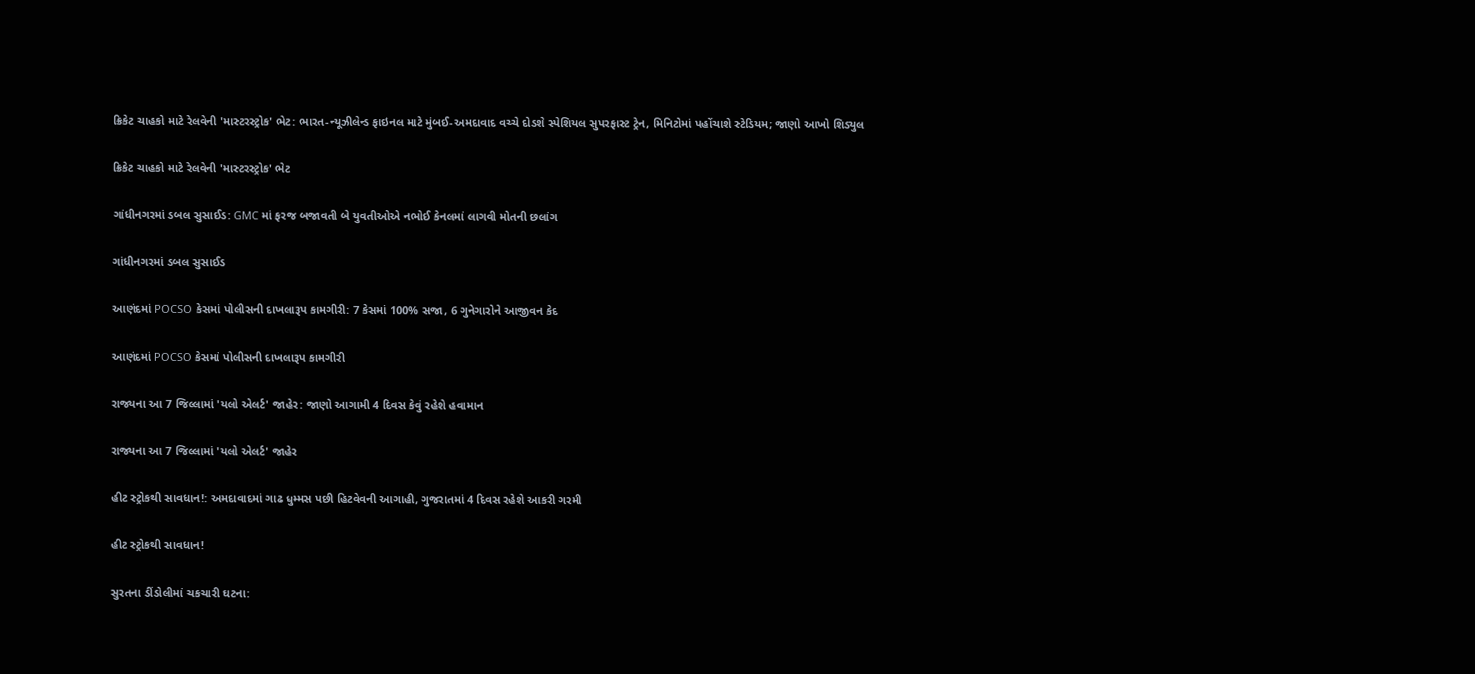ક્રિકેટ ચાહકો માટે રેલવેની 'માસ્ટરસ્ટ્રોક' ભેટ: ભારત-ન્યૂઝીલેન્ડ ફાઇનલ માટે મુંબઈ-અમદાવાદ વચ્ચે દોડશે સ્પેશિયલ સુપરફાસ્ટ ટ્રેન, મિનિટોમાં પહોંચાશે સ્ટેડિયમ; જાણો આખો શિડ્યુલ

ક્રિકેટ ચાહકો માટે રેલવેની 'માસ્ટરસ્ટ્રોક' ભેટ

ગાંધીનગરમાં ડબલ સુસાઈડ: GMC માં ફરજ બજાવતી બે યુવતીઓએ નભોઈ કેનલમાં લાગવી મોતની છલાંગ

ગાંધીનગરમાં ડબલ સુસાઈડ

આણંદમાં POCSO કેસમાં પોલીસની દાખલારૂપ કામગીરી: 7 કેસમાં 100% સજા, 6 ગુનેગારોને આજીવન કેદ

આણંદમાં POCSO કેસમાં પોલીસની દાખલારૂપ કામગીરી

રાજ્યના આ 7 જિલ્લામાં 'યલો એલર્ટ' જાહેર: જાણો આગામી 4 દિવસ કેવું રહેશે હવામાન

રાજ્યના આ 7 જિલ્લામાં 'યલો એલર્ટ' જાહેર

હીટ સ્ટ્રોકથી સાવધાન!: અમદાવાદમાં ગાઢ ધુમ્મસ પછી હિટવેવની આગાહી, ગુજરાતમાં 4 દિવસ રહેશે આકરી ગરમી

હીટ સ્ટ્રોકથી સાવધાન!

સુરતના ડીંડોલીમાં ચકચારી ઘટના: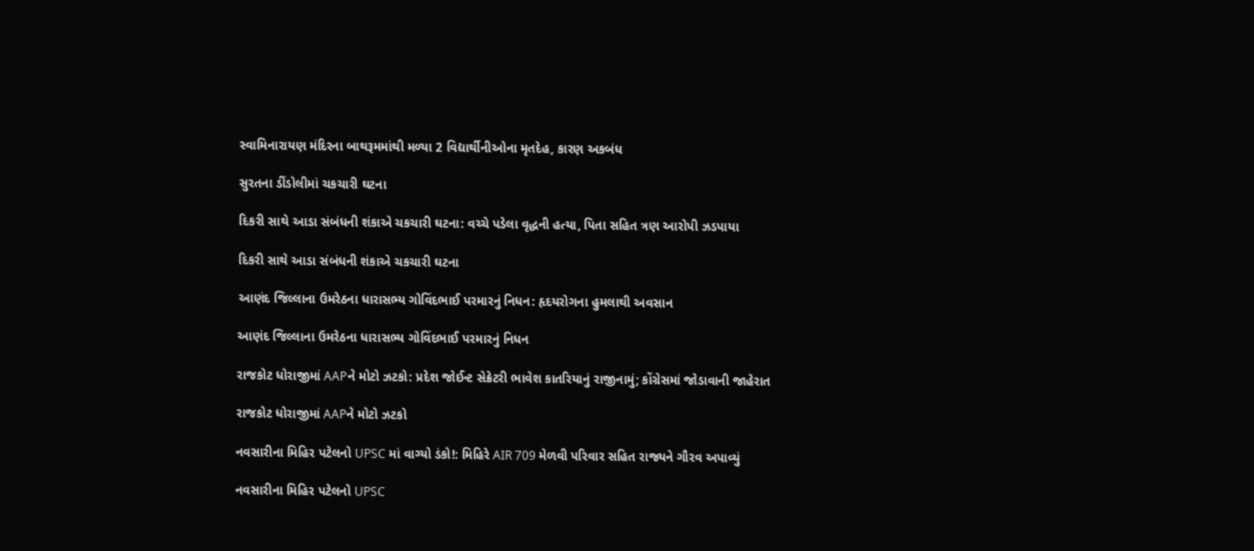સ્વામિનારાયણ મંદિરના બાથરૂમમાંથી મળ્યા 2 વિદ્યાર્થીનીઓના મૃતદેહ, કારણ અકબંધ

સુરતના ડીંડોલીમાં ચકચારી ઘટના

દિકરી સાથે આડા સંબંધની શંકાએ ચકચારી ઘટના: વચ્ચે પડેલા વૃદ્ધની હત્યા, પિતા સહિત ત્રણ આરોપી ઝડપાયા

દિકરી સાથે આડા સંબંધની શંકાએ ચકચારી ઘટના

આણંદ જિલ્લાના ઉમરેઠના ધારાસભ્ય ગોવિંદભાઈ પરમારનું નિધન: હૃદયરોગના હુમલાથી અવસાન

આણંદ જિલ્લાના ઉમરેઠના ધારાસભ્ય ગોવિંદભાઈ પરમારનું નિધન

રાજકોટ ધોરાજીમાં AAPને મોટો ઝટકો: પ્રદેશ જોઈન્ટ સેક્રેટરી ભાવેશ કાતરિયાનું રાજીનામું; કોંગ્રેસમાં જોડાવાની જાહેરાત

રાજકોટ ધોરાજીમાં AAPને મોટો ઝટકો

નવસારીના મિહિર પટેલનો UPSC માં વાગ્યો ડંકો!: મિહિરે AIR 709 મેળવી પરિવાર સહિત રાજ્યને ગૌરવ અપાવ્યું

નવસારીના મિહિર પટેલનો UPSC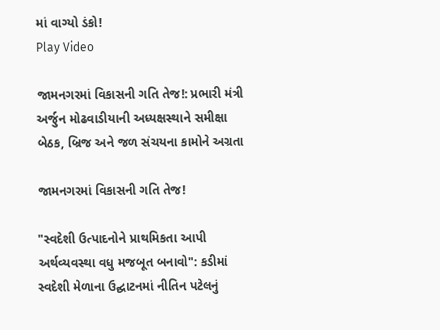માં વાગ્યો ડંકો!
Play Video

જામનગરમાં વિકાસની ગતિ તેજ!: પ્રભારી મંત્રી અર્જુન મોઢવાડીયાની અધ્યક્ષસ્થાને સમીક્ષા બેઠક, બ્રિજ અને જળ સંચયના કામોને અગ્રતા

જામનગરમાં વિકાસની ગતિ તેજ!

"સ્વદેશી ઉત્પાદનોને પ્રાથમિકતા આપી અર્થવ્યવસ્થા વધુ મજબૂત બનાવો": કડીમાં સ્વદેશી મેળાના ઉદ્ઘાટનમાં નીતિન પટેલનું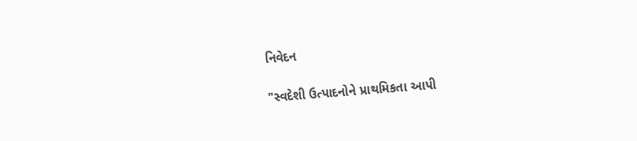નિવેદન

"સ્વદેશી ઉત્પાદનોને પ્રાથમિકતા આપી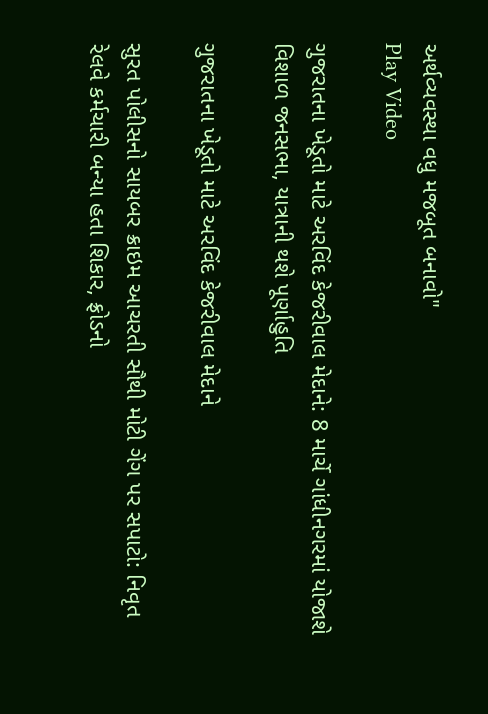અર્થવ્યવસ્થા વધુ મજબૂત બનાવો"
Play Video

ગુજરાતના ખેડૂતો માટે અરવિંદ કેજરીવાલ મેદાને: 8 માર્ચે ગાંધીનગરમાં યોજાશે વિશાળ જનસભા, યાત્રાની થશે પૂર્ણાહુતિ

ગુજરાતના ખેડૂતો માટે અરવિંદ કેજરીવાલ મેદાને

સુરત પોલીસનો સાયબર ક્રાઇમ આચરતી સૌથી મોટી ગેંગ પર સપાટો: નિવૃત રેલવે કર્મચારી બન્યા હતા શિકાર, ફ્રોડનો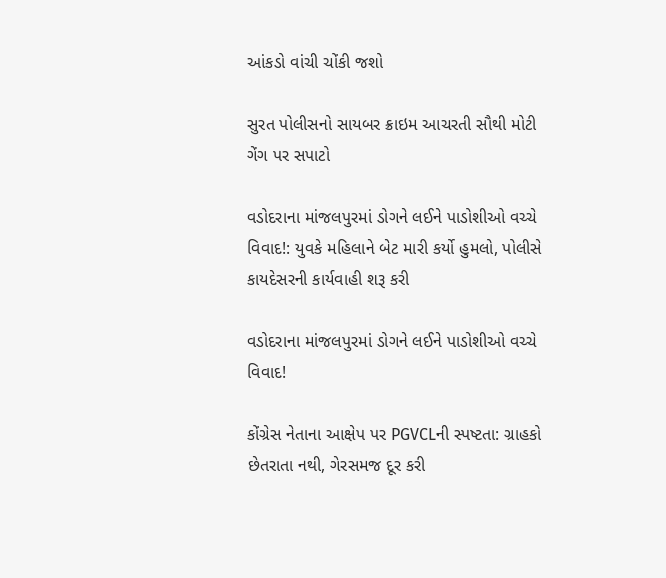આંકડો વાંચી ચોંકી જશો

સુરત પોલીસનો સાયબર ક્રાઇમ આચરતી સૌથી મોટી ગેંગ પર સપાટો

વડોદરાના માંજલપુરમાં ડોગને લઈને પાડોશીઓ વચ્ચે વિવાદ!: યુવકે મહિલાને બેટ મારી કર્યો હુમલો, પોલીસે કાયદેસરની કાર્યવાહી શરૂ કરી

વડોદરાના માંજલપુરમાં ડોગને લઈને પાડોશીઓ વચ્ચે વિવાદ!

કોંગ્રેસ નેતાના આક્ષેપ પર PGVCLની સ્પષ્ટતા: ગ્રાહકો છેતરાતા નથી, ગેરસમજ દૂર કરી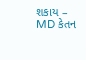શકાય – MD કેતન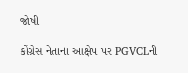જોષી

કોંગ્રેસ નેતાના આક્ષેપ પર PGVCLની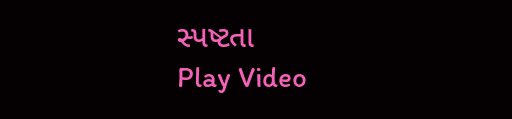સ્પષ્ટતા
Play Video